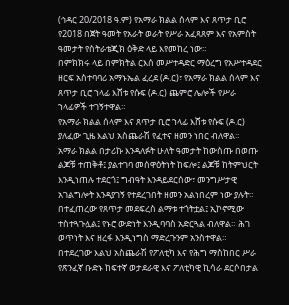(ኅዳር 20/2018 ዓ.ም) የአማራ ክልል ሰላም እና ጸጥታ ቢሮ የ2018 በጀት ዓመት የአራት ወራት የሥራ አፈጻጸም እና የአምስት ዓመታት የስትራቴጂክ ዕቅድ ላይ እየመከረ ነው።
በምክክሩ ላይ በምክትል ርእሰ መሥተዳድር ማዕረግ የአሥተዳደር ዘርፍ አስተባባሪ አማኑኤል ፈረደ (ዶ.ር)፣ የአማራ ክልል ሰላም እና ጸጥታ ቢሮ ኀላፊ እሸቱ የሱፍ (ዶ.ር) ጨምሮ ሌሎች የሥራ ኀላፊዎች ተገኝተዋል።
የአማራ ክልል ሰላም እና ጸጥታ ቢሮ ኀላፊ እሸቱ የሱፍ (ዶ.ር) ያለፈው ጊዜ እልህ አስጨራሽ የፈተና ዘመን ነበር ብለዋል።
አማራ ክልል በታሪኩ እንዳለፉት ሁለት ዓመታት ከውስጡ በወጡ ልጆቹ ተጠቅቶ፤ ያልተገባ መሰዋዕትነት ከፍሎ፤ ልጆቹ ከትምህርት እንዲነጠሉ ተደርጎ፤ ግብዓት እንዳይደርሰው፣ መንግሥታዊ አገልግሎት እንዳያገኝ የተደረገበት ዘመን አልነበረም ነው ያሉት።
በተፈጠረው የጸጥታ መደፍረስ ልማቱ ተጎትቷል፤ ኢኮኖሚው ተስተጓጉሏል፤ የኑሮ ውድነት እንዲባባስ አድርጓል ብለዋል። ሕገ ወጥነት እና ዘረፋ እንዲነግስ ማድረጉንም አንስተዋል።
በተደረገው እልህ አስጨራሽ የፖለቲካ እና የሕግ ማስከበር ሥራ የጽንፈኛ ቡድኑ ከፍተኛ ወታደራዊ እና ፖለቲካዊ ኪሳራ ደርሶበታል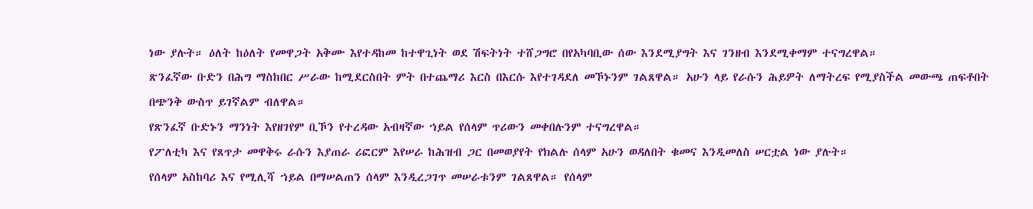ነው ያሉት። ዕለት ከዕለት የመዋጋት አቅሙ እየተዳከመ ከተዋጊነት ወደ ሽፍትነት ተሸጋግሮ በየአካባቢው ሰው እንደሚያግት እና ገንዘብ እንደሚቀማም ተናግረዋል።
ጽንፈኛው ቡድን በሕግ ማስከበር ሥራው ከሚደርስበት ምት በተጨማሪ እርስ በእርሱ እየተገዳደለ መኾኑንም ገልጸዋል። አሁን ላይ የራሱን ሕይዎት ለማትረፍ የሚያስችል መውጫ ጠፍቶበት በጭንቅ ውስጥ ይገኛልም ብለዋል።
የጽንፈኛ ቡድኑን ማንነት እየዘገየም ቢኾን የተረዳው አብዛኛው ኀይል የሰላም ጥሪውን መቀበሉንም ተናግረዋል።
የፖለቲካ እና የጸጥታ መዋቅሩ ራሱን እያጠራ ሪፎርም እየሠራ ከሕዝብ ጋር በመወያየት የክልሉ ሰላም አሁን ወዳለበት ቁመና እንዲመለስ ሠርቷል ነው ያሉት።
የሰላም አስከባሪ እና የሚሊሻ ኀይል በማሠልጠን ሰላም እንዲረጋገጥ መሠራቱንም ገልጸዋል። የሰላም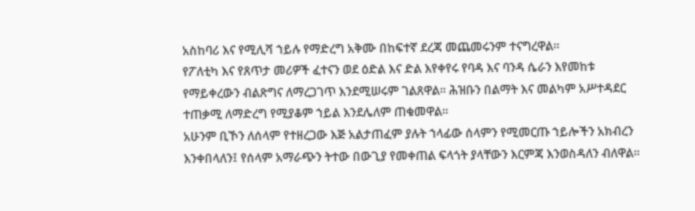አስከባሪ እና የሚሊሻ ኀይሉ የማድረግ አቅሙ በከፍተኛ ደረጃ መጨመሩንም ተናግረዋል።
የፖለቲካ እና የጸጥታ መሪዎች ፈተናን ወደ ዕድል እና ድል እየቀየሩ የባዳ እና ባንዳ ሴራን እየመከቱ የማይቀረውን ብልጽግና ለማረጋገጥ እንደሚሠሩም ገልጸዋል። ሕዝቡን በልማት እና መልካም አሥተዳደር ተጠቃሚ ለማድረግ የሚያቆም ኀይል እንደሌለም ጠቁመዋል።
አሁንም ቢኾን ለሰላም የተዘረጋው እጅ አልታጠፈም ያሉት ኀላፊው ሰላምን የሚመርጡ ኀይሎችን አክብረን እንቀበላለን፤ የሰላም አማራጭን ትተው በውጊያ የመቀጠል ፍላጎት ያላቸውን እርምጃ እንወስዳለን ብለዋል።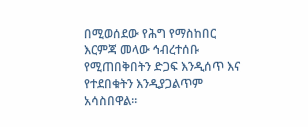በሚወሰደው የሕግ የማስከበር እርምጃ መላው ኅብረተሰቡ የሚጠበቅበትን ድጋፍ እንዲሰጥ እና የተደበቁትን እንዲያጋልጥም አሳስበዋል።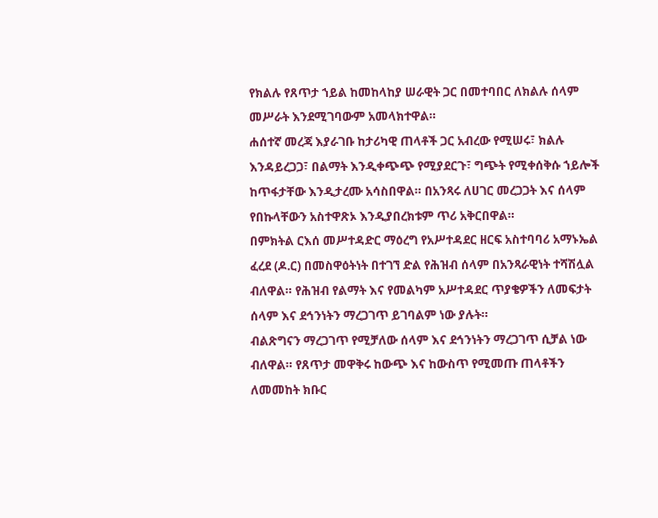የክልሉ የጸጥታ ኀይል ከመከላከያ ሠራዊት ጋር በመተባበር ለክልሉ ሰላም መሥራት እንደሚገባውም አመላክተዋል።
ሐሰተኛ መረጃ እያራገቡ ከታሪካዊ ጠላቶች ጋር አብረው የሚሠሩ፣ ክልሉ እንዳይረጋጋ፣ በልማት እንዲቀጭጭ የሚያደርጉ፣ ግጭት የሚቀሰቅሱ ኀይሎች ከጥፋታቸው እንዲታረሙ አሳስበዋል። በአንጻሩ ለሀገር መረጋጋት እና ሰላም የበኩላቸውን አስተዋጽኦ እንዲያበረክቱም ጥሪ አቅርበዋል።
በምክትል ርእሰ መሥተዳድር ማዕረግ የአሥተዳደር ዘርፍ አስተባባሪ አማኑኤል ፈረደ (ዶ.ር) በመስዋዕትነት በተገኘ ድል የሕዝብ ሰላም በአንጻራዊነት ተሻሽሏል ብለዋል። የሕዝብ የልማት እና የመልካም አሥተዳደር ጥያቄዎችን ለመፍታት ሰላም እና ደኅንነትን ማረጋገጥ ይገባልም ነው ያሉት።
ብልጽግናን ማረጋገጥ የሚቻለው ሰላም እና ደኅንነትን ማረጋገጥ ሲቻል ነው ብለዋል። የጸጥታ መዋቅሩ ከውጭ እና ከውስጥ የሚመጡ ጠላቶችን ለመመከት ክቡር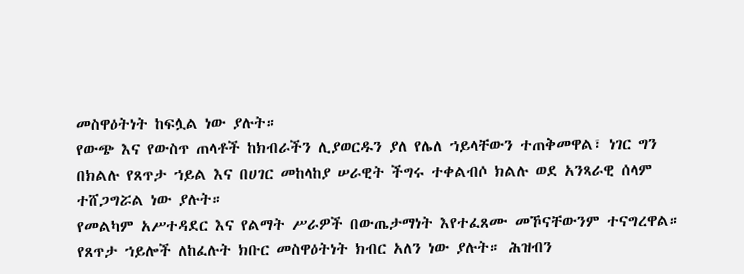መስዋዕትነት ከፍሏል ነው ያሉት።
የውጭ እና የውስጥ ጠላቶች ከክብራችን ሊያወርዱን ያለ የሌለ ኀይላቸውን ተጠቅመዋል፣ ነገር ግን በክልሉ የጸጥታ ኀይል እና በሀገር መከላከያ ሠራዊት ችግሩ ተቀልብሶ ክልሉ ወደ አንጻራዊ ሰላም ተሸጋግሯል ነው ያሉት።
የመልካም አሥተዳደር እና የልማት ሥራዎች በውጤታማነት እየተፈጸሙ መኾናቸውንም ተናግረዋል። የጸጥታ ኀይሎች ለከፈሉት ክቡር መስዋዕትነት ክብር አለን ነው ያሉት። ሕዝብን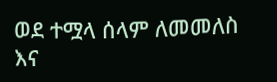ወደ ተሟላ ሰላም ለመመለስ እና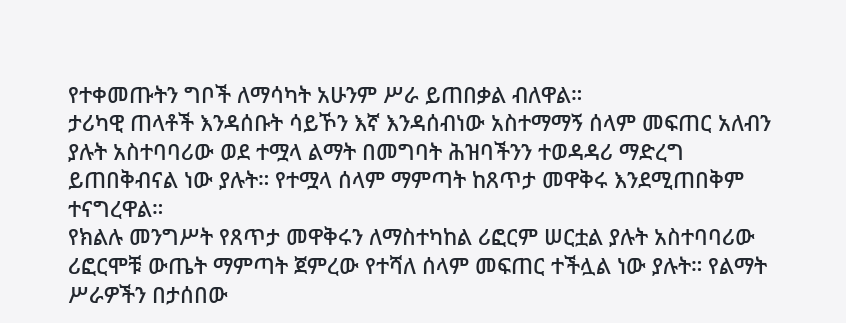የተቀመጡትን ግቦች ለማሳካት አሁንም ሥራ ይጠበቃል ብለዋል።
ታሪካዊ ጠላቶች እንዳሰቡት ሳይኾን እኛ እንዳሰብነው አስተማማኝ ሰላም መፍጠር አለብን ያሉት አስተባባሪው ወደ ተሟላ ልማት በመግባት ሕዝባችንን ተወዳዳሪ ማድረግ ይጠበቅብናል ነው ያሉት። የተሟላ ሰላም ማምጣት ከጸጥታ መዋቅሩ እንደሚጠበቅም ተናግረዋል።
የክልሉ መንግሥት የጸጥታ መዋቅሩን ለማስተካከል ሪፎርም ሠርቷል ያሉት አስተባባሪው ሪፎርሞቹ ውጤት ማምጣት ጀምረው የተሻለ ሰላም መፍጠር ተችሏል ነው ያሉት። የልማት ሥራዎችን በታሰበው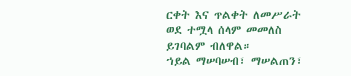ርቀት እና ጥልቀት ለመሥራት ወደ ተሟላ ሰላም መመለስ ይገባልም ብለዋል።
ኀይል ማሠባሠብ፣ ማሠልጠን፣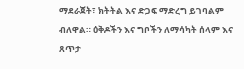ማደራጀት፣ ክትትል እና ድጋፍ ማድረግ ይገባልም ብለዋል። ዕቅዶችን እና ግቦችን ለማሳካት ሰላም እና ጸጥታ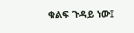ቁልፍ ጉዳይ ነው፤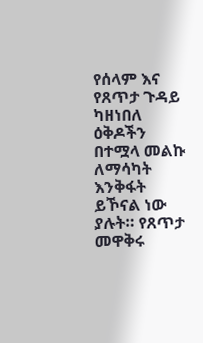የሰላም እና የጸጥታ ጉዳይ ካዘነበለ ዕቅዶችን በተሟላ መልኩ ለማሳካት እንቅፋት ይኾናል ነው ያሉት። የጸጥታ መዋቅሩ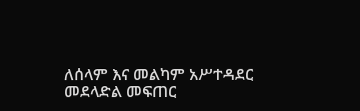ለሰላም እና መልካም አሥተዳደር መደላድል መፍጠር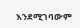እንደሚገባውም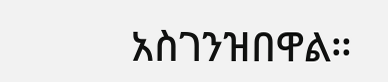አስገንዝበዋል።